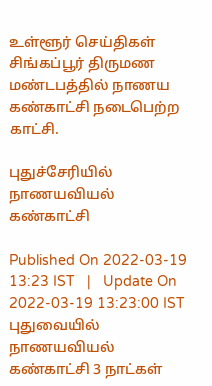உள்ளூர் செய்திகள்
சிங்கப்பூர் திருமண மண்டபத்தில் நாணய கண்காட்சி நடைபெற்ற காட்சி.

புதுச்சேரியில் நாணயவியல் கண்காட்சி

Published On 2022-03-19 13:23 IST   |   Update On 2022-03-19 13:23:00 IST
புதுவையில் நாணயவியல் கண்காட்சி 3 நாட்கள்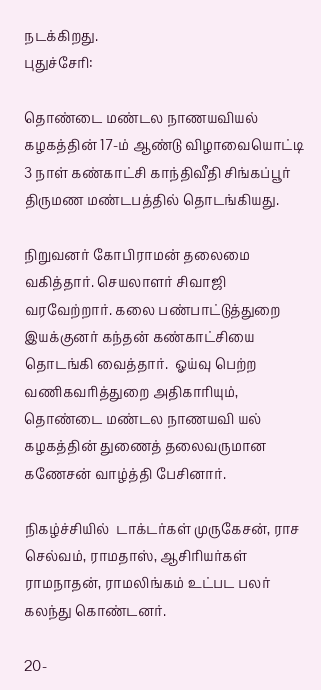நடக்கிறது.
புதுச்சேரி:

தொண்டை மண்டல நாணயவியல் கழகத்தின் 17-ம் ஆண்டு விழாவையொட்டி 3 நாள் கண்காட்சி காந்திவீதி சிங்கப்பூர் திருமண மண்டபத்தில் தொடங்கியது.

நிறுவனர் கோபிராமன் தலைமை வகித்தார். செயலாளர் சிவாஜி வரவேற்றார். கலை பண்பாட்டுத்துறை இயக்குனர் கந்தன் கண்காட்சியை  தொடங்கி வைத்தார்.  ஓய்வு பெற்ற வணிகவரித்துறை அதிகாரியும், தொண்டை மண்டல நாணயவி யல் கழகத்தின் துணைத் தலைவருமான கணேசன் வாழ்த்தி பேசினார்.

நிகழ்ச்சியில்  டாக்டர்கள் முருகேசன், ராச செல்வம், ராமதாஸ், ஆசிரியர்கள் ராமநாதன், ராமலிங்கம் உட்பட பலர்  கலந்து கொண்டனர்.

20-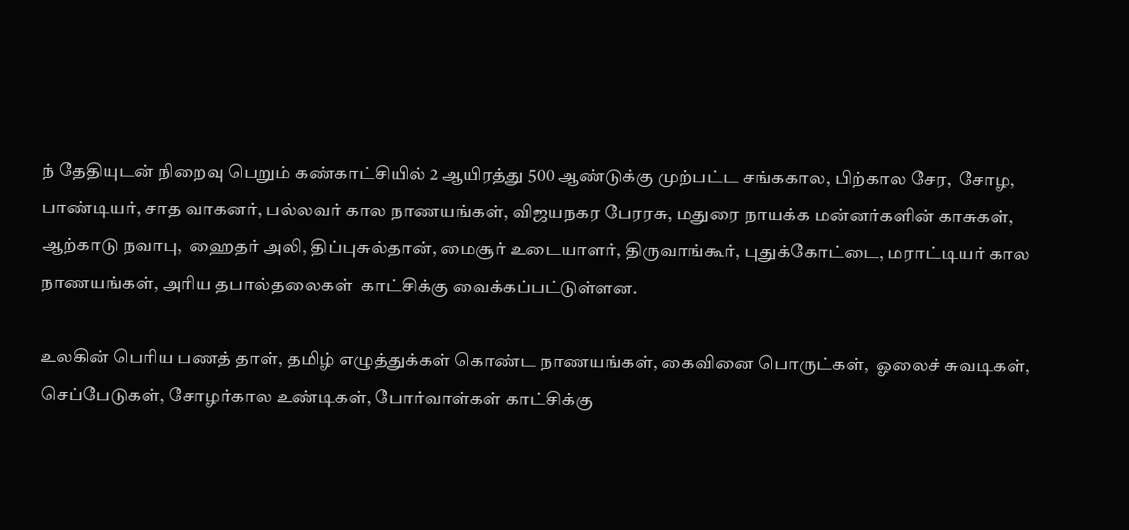ந் தேதியுடன் நிறைவு பெறும் கண்காட்சியில் 2 ஆயிரத்து 500 ஆண்டுக்கு முற்பட்ட சங்ககால, பிற்கால சேர,  சோழ, பாண்டியர், சாத வாகனர், பல்லவர் கால நாணயங்கள், விஜயநகர பேரரசு, மதுரை நாயக்க மன்னர்களின் காசுகள், ஆற்காடு நவாபு,  ஹைதர் அலி, திப்புசுல்தான், மைசூர் உடையாளர், திருவாங்கூர், புதுக்கோட்டை, மராட்டியர் கால நாணயங்கள், அரிய தபால்தலைகள்  காட்சிக்கு வைக்கப்பட்டுள்ளன.

உலகின் பெரிய பணத் தாள், தமிழ் எழுத்துக்கள் கொண்ட நாணயங்கள், கைவினை பொருட்கள்,  ஓலைச் சுவடிகள், செப்பேடுகள், சோழர்கால உண்டிகள், போர்வாள்கள் காட்சிக்கு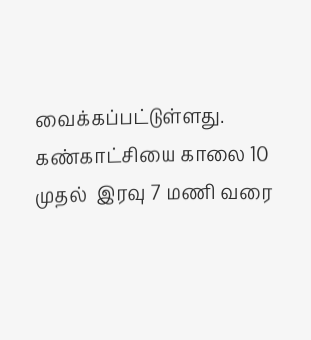வைக்கப்பட்டுள்ளது. கண்காட்சியை காலை 10 முதல்  இரவு 7 மணி வரை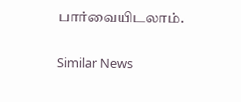பார்வையிடலாம்.

Similar News